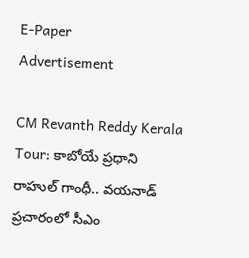E-Paper
Advertisement

CM Revanth Reddy Kerala Tour: కాబోయే ప్రధాని రాహుల్ గాంధీ.. వయనాడ్ ప్రచారంలో సీఎం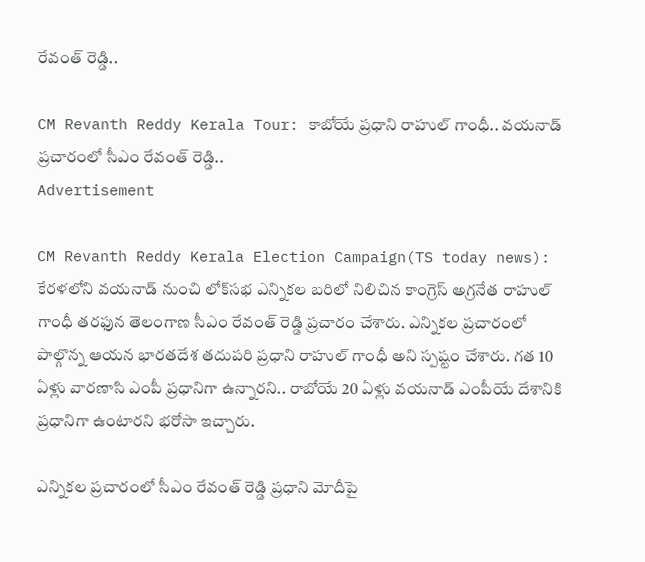రేవంత్ రెడ్డి..

CM Revanth Reddy Kerala Tour: కాబోయే ప్రధాని రాహుల్ గాంధీ.. వయనాడ్ ప్రచారంలో సీఎం రేవంత్ రెడ్డి..
Advertisement

CM Revanth Reddy Kerala Election Campaign(TS today news): కేరళలోని వయనాడ్ నుంచి లోక్‌సభ ఎన్నికల బరిలో నిలిచిన కాంగ్రెస్ అగ్రనేత రాహుల్ గాంధీ తరఫున తెలంగాణ సీఎం రేవంత్ రెడ్డి ప్రచారం చేశారు. ఎన్నికల ప్రచారంలో పాల్గొన్న ఆయన భారతదేశ తదుపరి ప్రధాని రాహుల్ గాంధీ అని స్పష్టం చేశారు. గత 10 ఏళ్లు వారణాసి ఎంపీ ప్రధానిగా ఉన్నారని.. రాబోయే 20 ఏళ్లు వయనాడ్ ఎంపీయే దేశానికి ప్రధానిగా ఉంటారని భరోసా ఇచ్చారు.

ఎన్నికల ప్రచారంలో సీఎం రేవంత్ రెడ్డి ప్రధాని మోదీపై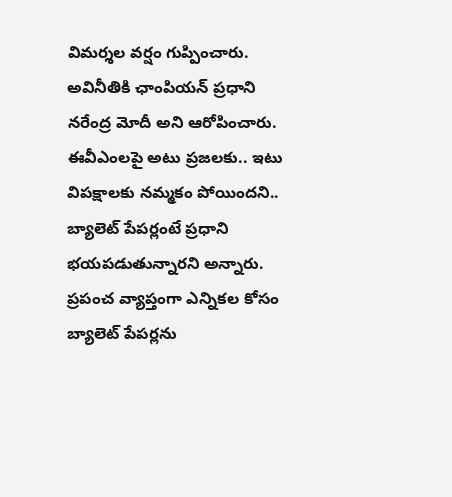విమర్శల వర్షం గుప్పించారు. అవినీతికి ఛాంపియన్ ప్రధాని నరేంద్ర మోదీ అని ఆరోపించారు. ఈవీఎంలపై అటు ప్రజలకు.. ఇటు విపక్షాలకు నమ్మకం పోయిందని.. బ్యాలెట్ పేపర్లంటే ప్రధాని భయపడుతున్నారని అన్నారు. ప్రపంచ వ్యాప్తంగా ఎన్నికల కోసం బ్యాలెట్ పేపర్లను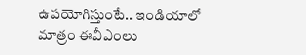ఉపయోగిస్తుంటే.. ఇండియాలో మాత్రం ఈవీఎంలు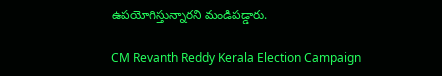ఉపయోగిస్తున్నారని మండిపడ్డారు.

CM Revanth Reddy Kerala Election Campaign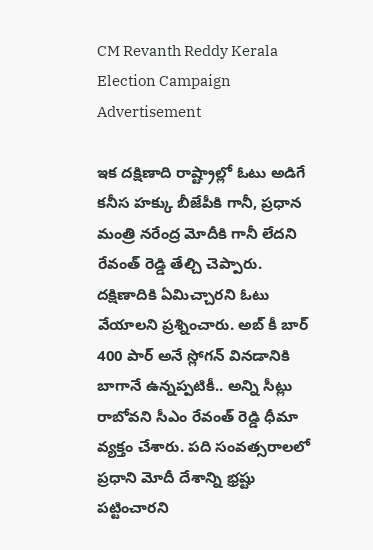CM Revanth Reddy Kerala Election Campaign
Advertisement

ఇక దక్షిణాది రాష్ట్రాల్లో ఓటు అడిగే కనీస హక్కు బీజేపీకి గానీ, ప్రధాన మంత్రి నరేంద్ర మోదీకి గానీ లేదని రేవంత్ రెడ్డి తేల్చి చెప్పారు. దక్షిణాదికి ఏమిచ్చారని ఓటు వేయాలని ప్రశ్నించారు. అబ్ కీ బార్ 400 పార్ అనే స్లోగన్ వినడానికి బాగానే ఉన్నప్పటికీ.. అన్ని సీట్లు రాబోవని సీఎం రేవంత్ రెడ్డి ధీమా వ్యక్తం చేశారు. పది సంవత్సరాలలో ప్రధాని మోదీ దేశాన్ని భ్రష్టు పట్టించారని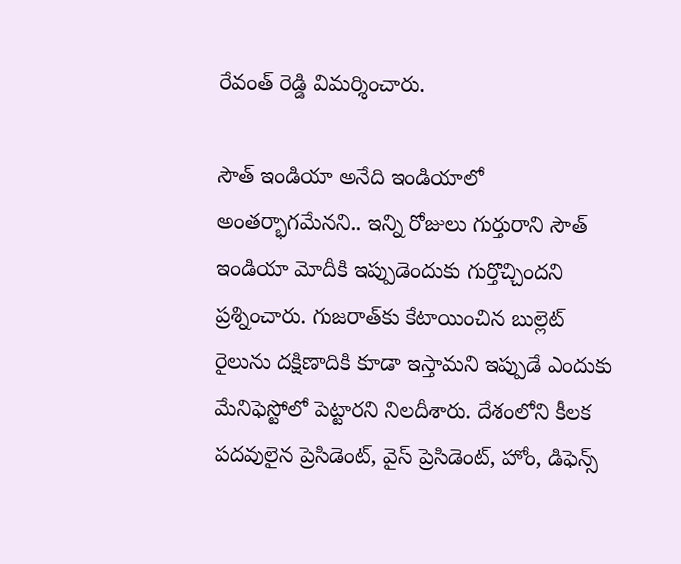రేవంత్ రెడ్డి విమర్శించారు.

సౌత్ ఇండియా అనేది ఇండియాలో అంతర్భాగమేనని.. ఇన్ని రోజులు గుర్తురాని సౌత్ ఇండియా మోదీకి ఇప్పుడెందుకు గుర్తొచ్చిందని ప్రశ్నించారు. గుజరాత్‌కు కేటాయించిన బుల్లెట్ రైలును దక్షిణాదికి కూడా ఇస్తామని ఇప్పుడే ఎందుకు మేనిఫెస్టోలో పెట్టారని నిలదీశారు. దేశంలోని కీలక పదవులైన ప్రెసిడెంట్, వైస్ ప్రెసిడెంట్, హోం, డిఫెన్స్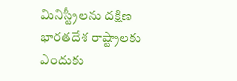మినిస్ట్రీలను దక్షిణ భారతదేశ రాష్ట్రాలకు ఎందుకు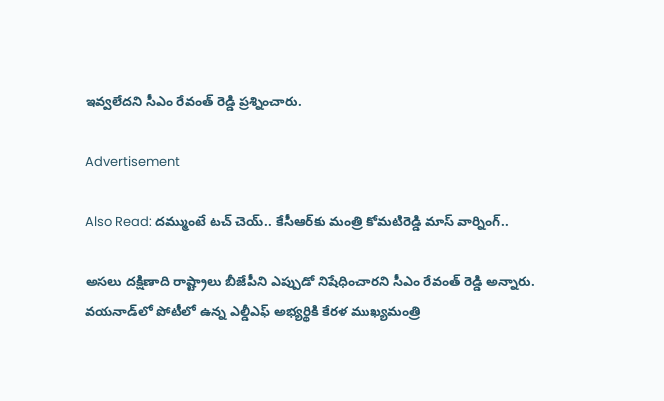ఇవ్వలేదని సీఎం రేవంత్ రెడ్డి ప్రశ్నించారు.

Advertisement

Also Read: దమ్ముంటే టచ్ చెయ్.. కేసీఆర్‌కు మంత్రి కోమటిరెడ్డి మాస్ వార్నింగ్..

అసలు దక్షిణాది రాష్ట్రాలు బీజేపీని ఎప్పుడో నిషేధించారని సీఎం రేవంత్ రెడ్డి అన్నారు. వయనాడ్‌లో పోటీలో ఉన్న ఎల్డీఎఫ్ అభ్యర్థికి కేరళ ముఖ్యమంత్రి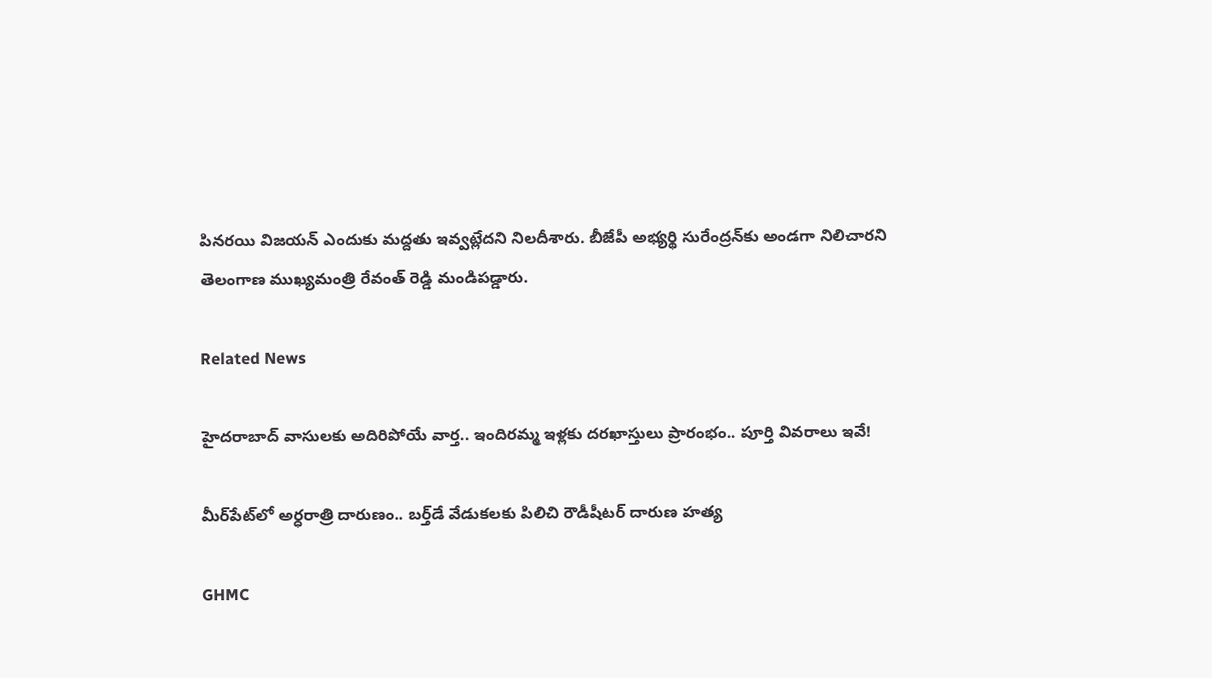పినరయి విజయన్ ఎందుకు మద్దతు ఇవ్వట్లేదని నిలదీశారు. బీజేపీ అభ్యర్థి సురేంద్రన్‌కు అండగా నిలిచారని తెలంగాణ ముఖ్యమంత్రి రేవంత్ రెడ్డి మండిపడ్డారు.

Related News

హైదరాబాద్‌ వాసులకు అదిరిపోయే వార్త.. ఇందిరమ్మ ఇళ్లకు దరఖాస్తులు ప్రారంభం.. పూర్తి వివరాలు ఇవే!

మీర్‌పేట్‌లో అర్ధరాత్రి దారుణం.. బర్త్‌డే వేడుకలకు పిలిచి రౌడీషీటర్ దారుణ హత్య

GHMC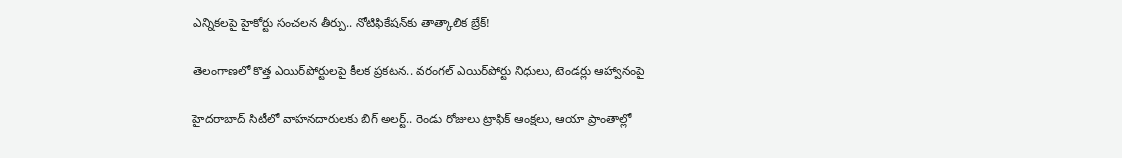ఎన్నికలపై హైకోర్టు సంచలన తీర్పు.. నోటిఫికేషన్‌కు తాత్కాలిక బ్రేక్!

తెలంగాణలో కొత్త ఎయిర్‌పోర్టులపై కీలక ప్రకటన.. వరంగల్ ఎయిర్‌పోర్టు నిధులు, టెండర్లు ఆహ్వానంపై

హైదరాబాద్ సిటీలో వాహనదారులకు బిగ్ అలర్ట్.. రెండు రోజులు ట్రాఫిక్ ఆంక్షలు, ఆయా ప్రాంతాల్లో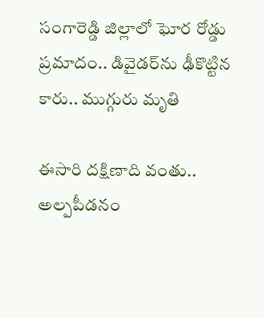సంగారెడ్డి జిల్లాలో ఘోర రోడ్డు ప్రమాదం.. డివైడర్‌ను ఢీకొట్టిన కారు.. ముగ్గురు మృతి

ఈసారి దక్షిణాది వంతు.. అల్పపీడనం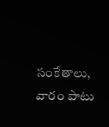సంకేతాలు, వారం పాటు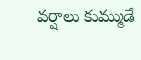వర్షాలు కుమ్ముడే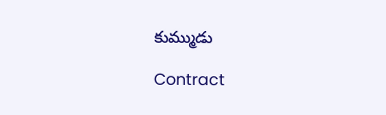కుమ్ముడు

Contract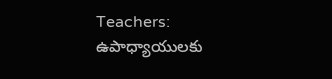Teachers: ఉపాధ్యాయులకు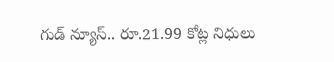గుడ్ న్యూస్.. రూ.21.99 కోట్ల నిధులు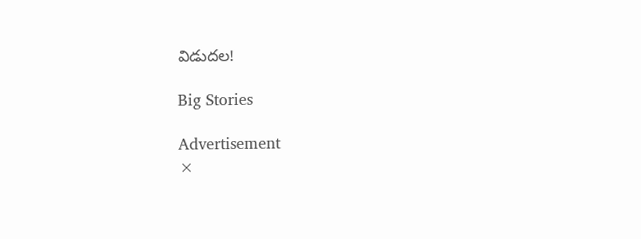విడుదల!

Big Stories

Advertisement
×